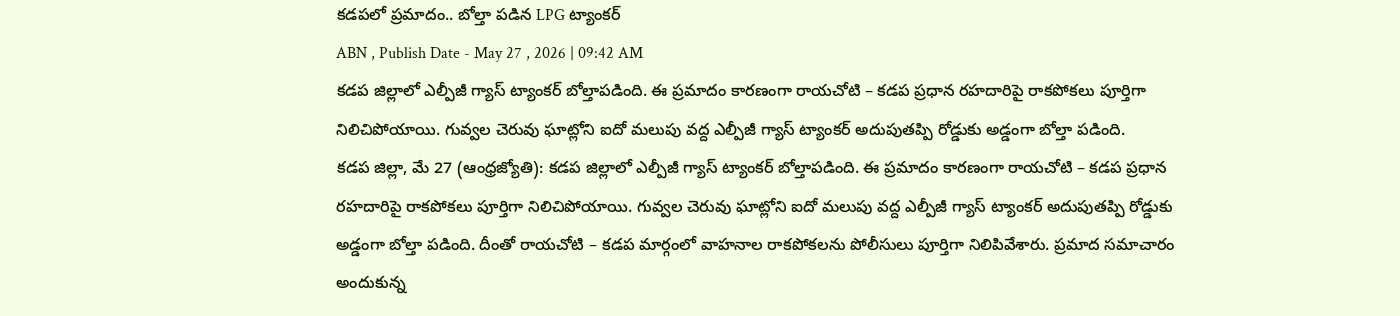కడపలో ప్రమాదం.. బోల్తా పడిన LPG ట్యాంకర్
ABN , Publish Date - May 27 , 2026 | 09:42 AM
కడప జిల్లాలో ఎల్పీజీ గ్యాస్ ట్యాంకర్ బోల్తాపడింది. ఈ ప్రమాదం కారణంగా రాయచోటి – కడప ప్రధాన రహదారిపై రాకపోకలు పూర్తిగా నిలిచిపోయాయి. గువ్వల చెరువు ఘాట్లోని ఐదో మలుపు వద్ద ఎల్పీజీ గ్యాస్ ట్యాంకర్ అదుపుతప్పి రోడ్డుకు అడ్డంగా బోల్తా పడింది.
కడప జిల్లా, మే 27 (ఆంధ్రజ్యోతి): కడప జిల్లాలో ఎల్పీజీ గ్యాస్ ట్యాంకర్ బోల్తాపడింది. ఈ ప్రమాదం కారణంగా రాయచోటి – కడప ప్రధాన రహదారిపై రాకపోకలు పూర్తిగా నిలిచిపోయాయి. గువ్వల చెరువు ఘాట్లోని ఐదో మలుపు వద్ద ఎల్పీజీ గ్యాస్ ట్యాంకర్ అదుపుతప్పి రోడ్డుకు అడ్డంగా బోల్తా పడింది. దీంతో రాయచోటి – కడప మార్గంలో వాహనాల రాకపోకలను పోలీసులు పూర్తిగా నిలిపివేశారు. ప్రమాద సమాచారం అందుకున్న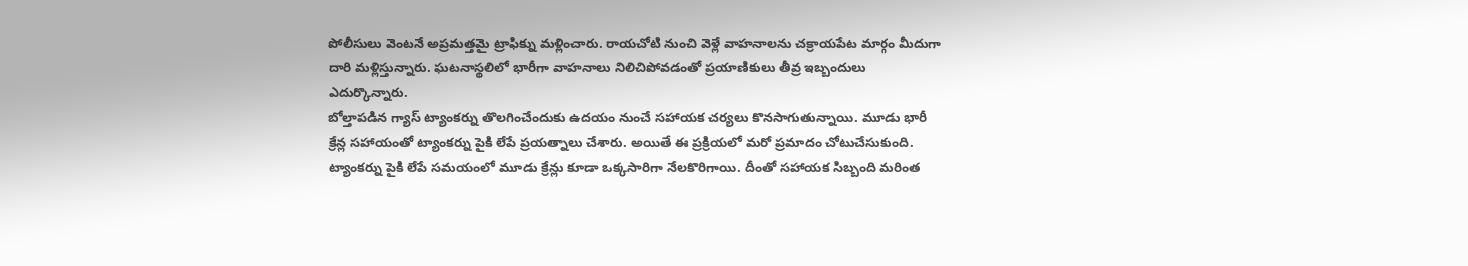పోలీసులు వెంటనే అప్రమత్తమై ట్రాఫిక్ను మళ్లించారు. రాయచోటి నుంచి వెళ్లే వాహనాలను చక్రాయపేట మార్గం మీదుగా దారి మళ్లిస్తున్నారు. ఘటనాస్థలిలో భారీగా వాహనాలు నిలిచిపోవడంతో ప్రయాణికులు తీవ్ర ఇబ్బందులు ఎదుర్కొన్నారు.
బోల్తాపడిన గ్యాస్ ట్యాంకర్ను తొలగించేందుకు ఉదయం నుంచే సహాయక చర్యలు కొనసాగుతున్నాయి. మూడు భారీ క్రేన్ల సహాయంతో ట్యాంకర్ను పైకి లేపే ప్రయత్నాలు చేశారు. అయితే ఈ ప్రక్రియలో మరో ప్రమాదం చోటుచేసుకుంది. ట్యాంకర్ను పైకి లేపే సమయంలో మూడు క్రేన్లు కూడా ఒక్కసారిగా నేలకొరిగాయి. దీంతో సహాయక సిబ్బంది మరింత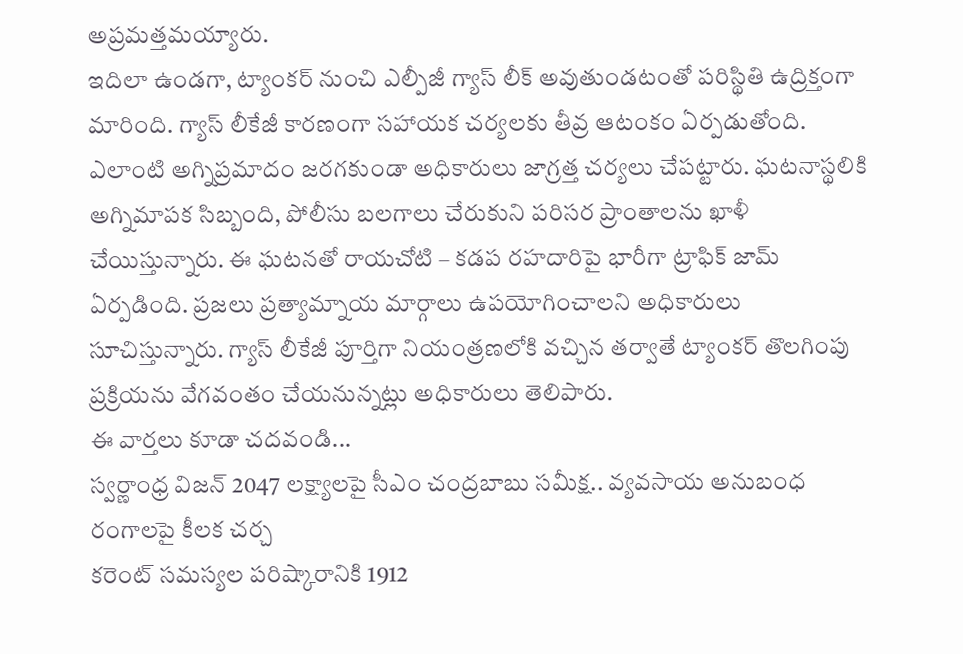అప్రమత్తమయ్యారు.
ఇదిలా ఉండగా, ట్యాంకర్ నుంచి ఎల్పీజీ గ్యాస్ లీక్ అవుతుండటంతో పరిస్థితి ఉద్రిక్తంగా మారింది. గ్యాస్ లీకేజీ కారణంగా సహాయక చర్యలకు తీవ్ర ఆటంకం ఏర్పడుతోంది. ఎలాంటి అగ్నిప్రమాదం జరగకుండా అధికారులు జాగ్రత్త చర్యలు చేపట్టారు. ఘటనాస్థలికి అగ్నిమాపక సిబ్బంది, పోలీసు బలగాలు చేరుకుని పరిసర ప్రాంతాలను ఖాళీ చేయిస్తున్నారు. ఈ ఘటనతో రాయచోటి – కడప రహదారిపై భారీగా ట్రాఫిక్ జామ్ ఏర్పడింది. ప్రజలు ప్రత్యామ్నాయ మార్గాలు ఉపయోగించాలని అధికారులు సూచిస్తున్నారు. గ్యాస్ లీకేజీ పూర్తిగా నియంత్రణలోకి వచ్చిన తర్వాతే ట్యాంకర్ తొలగింపు ప్రక్రియను వేగవంతం చేయనున్నట్లు అధికారులు తెలిపారు.
ఈ వార్తలు కూడా చదవండి...
స్వర్ణాంధ్ర విజన్ 2047 లక్ష్యాలపై సీఎం చంద్రబాబు సమీక్ష.. వ్యవసాయ అనుబంధ రంగాలపై కీలక చర్చ
కరెంట్ సమస్యల పరిష్కారానికి 1912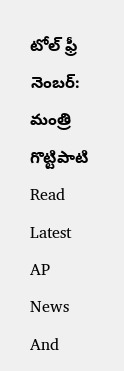టోల్ ఫ్రీ నెంబర్: మంత్రి గొట్టిపాటి
Read Latest AP News And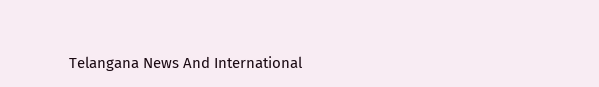Telangana News And International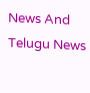News And Telugu News